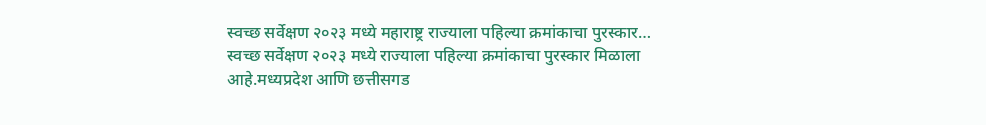स्वच्छ सर्वेक्षण २०२३ मध्ये महाराष्ट्र राज्याला पहिल्या क्रमांकाचा पुरस्कार…
स्वच्छ सर्वेक्षण २०२३ मध्ये राज्याला पहिल्या क्रमांकाचा पुरस्कार मिळाला आहे.मध्यप्रदेश आणि छत्तीसगड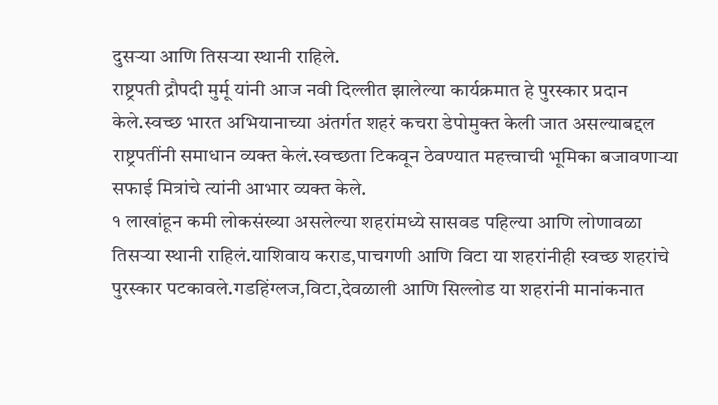दुसऱ्या आणि तिसऱ्या स्थानी राहिले.
राष्ट्रपती द्रौपदी मुर्मू यांनी आज नवी दिल्लीत झालेल्या कार्यक्रमात हे पुरस्कार प्रदान केले.स्वच्छ भारत अभियानाच्या अंतर्गत शहरं कचरा डेपोमुक्त केली जात असल्याबद्दल राष्ट्रपतींनी समाधान व्यक्त केलं.स्वच्छता टिकवून ठेवण्यात महत्त्वाची भूमिका बजावणाऱ्या सफाई मित्रांचे त्यांनी आभार व्यक्त केले.
१ लाखांहून कमी लोकसंख्या असलेल्या शहरांमध्ये सासवड पहिल्या आणि लोणावळा तिसऱ्या स्थानी राहिलं.याशिवाय कराड,पाचगणी आणि विटा या शहरांनीही स्वच्छ शहरांचे पुरस्कार पटकावले.गडहिंग्लज,विटा,देवळाली आणि सिल्लोड या शहरांनी मानांकनात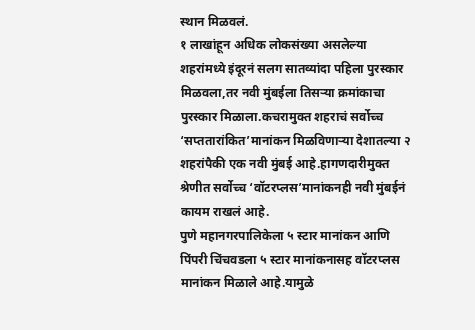स्थान मिळवलं.
१ लाखांहून अधिक लोकसंख्या असलेल्या शहरांमध्ये इंदूरनं सलग सातव्यांदा पहिला पुरस्कार मिळवला,तर नवी मुंबईला तिसऱ्या क्रमांकाचा पुरस्कार मिळाला.कचरामुक्त शहराचं सर्वोच्च ‘सप्ततारांकित’मानांकन मिळविणाऱ्या देशातल्या २ शहरांपैकी एक नवी मुंबई आहे.हागणदारीमुक्त श्रेणीत सर्वोच्च ‘वॉटरप्लस’मानांकनही नवी मुंबईनं कायम राखलं आहे.
पुणे महानगरपालिकेला ५ स्टार मानांकन आणि पिंपरी चिंचवडला ५ स्टार मानांकनासह वॉटरप्लस मानांकन मिळाले आहे.यामुळे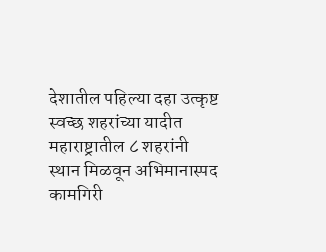देशातील पहिल्या दहा उत्कृष्ट स्वच्छ शहरांच्या यादीत महाराष्ट्रातील ८ शहरांनी स्थान मिळवून अभिमानास्पद कामगिरी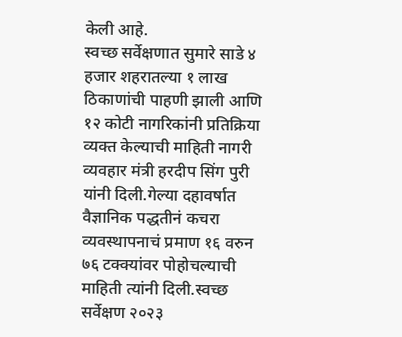केली आहे.
स्वच्छ सर्वेक्षणात सुमारे साडे ४ हजार शहरातल्या १ लाख ठिकाणांची पाहणी झाली आणि १२ कोटी नागरिकांनी प्रतिक्रिया व्यक्त केल्याची माहिती नागरी व्यवहार मंत्री हरदीप सिंग पुरी यांनी दिली.गेल्या दहावर्षात वैज्ञानिक पद्धतीनं कचरा व्यवस्थापनाचं प्रमाण १६ वरुन ७६ टक्क्यांवर पोहोचल्याची माहिती त्यांनी दिली.स्वच्छ सर्वेक्षण २०२३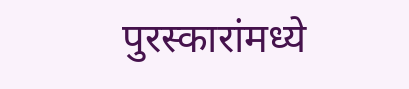पुरस्कारांमध्ये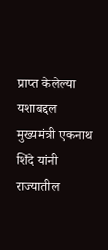प्राप्त केलेल्या यशाबद्दल मुख्यमंत्री एकनाथ शिंदे यांनी राज्यातील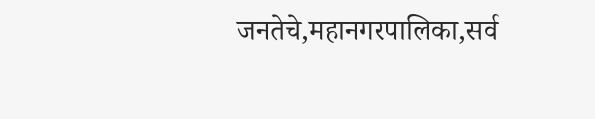जनतेचे,महानगरपालिका,सर्व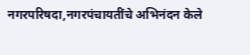नगरपरिषदा,नगरपंचायतींचे अभिनंदन केले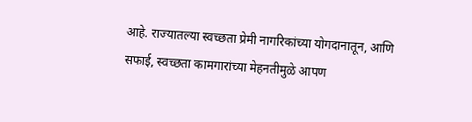आहे. राज्यातल्या स्वच्छता प्रेमी नागरिकांच्या योगदानातून, आणि सफाई, स्वच्छता कामगारांच्या मेहनतीमुळे आपण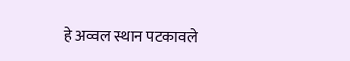हे अव्वल स्थान पटकावले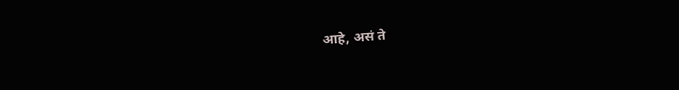आहे, असं ते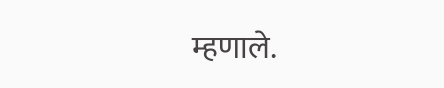म्हणाले.